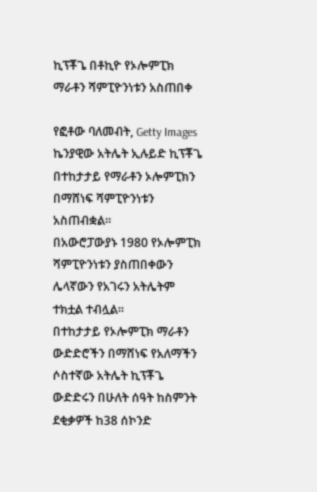ኪፕቾጌ በቶኪዮ የኦሎምፒክ ማራቶን ሻምፒዮንነቱን አስጠበቀ

የፎቶው ባለመብት, Getty Images
ኬንያዊው አትሌት ኢሉይድ ኪፕቾጌ በተከታታይ የማራቶን ኦሎምፒክን በማሸነፍ ሻምፒዮንነቱን አስጠብቋል።
በአውሮፓውያኑ 1980 የኦሎምፒክ ሻምፒዮንነቱን ያስጠበቀውን ሌላኛውን የአገሩን አትሌትም ተክቷል ተብሏል።
በተከታታይ የኦሎምፒክ ማራቶን ውድድሮችን በማሸነፍ የአለማችን ሶስተኛው አትሌት ኪፕቾጌ ውድድሩን በሁለት ሰዓት ከስምንት ደቂቃዎች ከ38 ሰኮንድ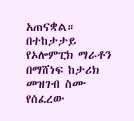አጠናቋል።
በተከታታይ የኦሎምፒክ ማራቶን በማሸነፍ ከታሪክ መዝገብ ስሙ የሰፈረው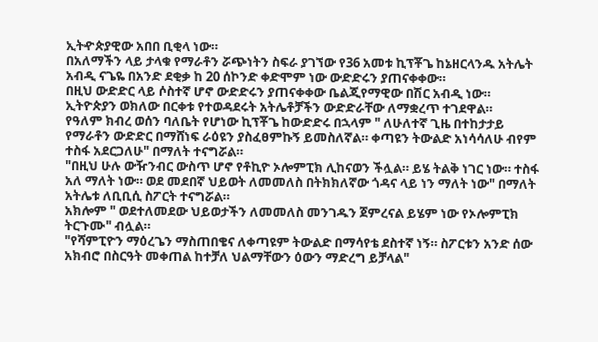ኢትዯጵያዊው አበበ ቢቂላ ነው።
በአለማችን ላይ ታላቁ የማራቶን ሯጭነትን ስፍራ ያገኘው የ36 አመቱ ኪፕቾጌ ከኔዘርላንዱ አትሌት አብዲ ናጌዬ በአንድ ደቂቃ ከ 20 ሰኮንድ ቀድሞም ነው ውድድሩን ያጠናቀቀው።
በዚህ ውድድር ላይ ሶስተኛ ሆኖ ውድድሩን ያጠናቀቀው ቤልጂየማዊው በሽር አብዲ ነው።
ኢትዮጵያን ወክለው በርቀቱ የተወዳደሩት አትሌቶቻችን ውድድራቸው ለማቋረጥ ተገደዋል።
የዓለም ክብረ ወሰን ባለቤት የሆነው ኪፕቾጌ ከውድድሩ በኋላም " ለሁለተኛ ጊዜ በተከታታይ የማራቶን ውድድር በማሸነፍ ራዕዩን ያስፈፀምኩኝ ይመስለኛል። ቀጣዩን ትውልድ አነሳሳለሁ ብየም ተስፋ አደርጋለሁ" በማለት ተናግሯል።
"በዚህ ሁሉ ውዥንብር ውስጥ ሆኖ የቶኪዮ ኦሎምፒክ ሊከናወን ችሏል። ይሄ ትልቅ ነገር ነው። ተስፋ አለ ማለት ነው። ወደ መደበኛ ህይወት ለመመለስ በትክክለኛው ጎዳና ላይ ነን ማለት ነው" በማለት አትሌቱ ለቢቢሲ ስፖርት ተናግሯል።
አክሎም " ወደተለመደው ህይወታችን ለመመለስ መንገዱን ጀምረናል ይሄም ነው የኦሎምፒክ ትርጉሙ" ብሏል።
"የሻምፒዮን ማዕረጌን ማስጠበቄና ለቀጣዩም ትውልድ በማሳየቴ ደስተኛ ነኝ። ስፖርቱን አንድ ሰው አክብሮ በስርዓት መቀጠል ከተቻለ ህልማቸውን ዕውን ማድረግ ይቻላል"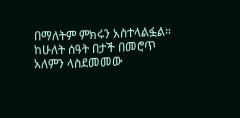በማለትም ምክሩን አስተላልፏል።
ከሁለት ሰዓት በታች በመሮጥ አለምን ላስደመመው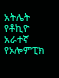አትሌት የቶኪዮ አራተኛ የኦሎምፒክ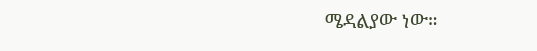ሜዳልያው ነው።